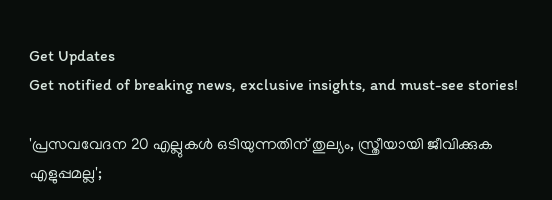Get Updates
Get notified of breaking news, exclusive insights, and must-see stories!

'പ്രസവവേദന 20 എല്ലുകൾ ഒടിയുന്നതിന് തുല്യം, സ്ത്രീയായി ജീവിക്കുക എളുപ്പമല്ല';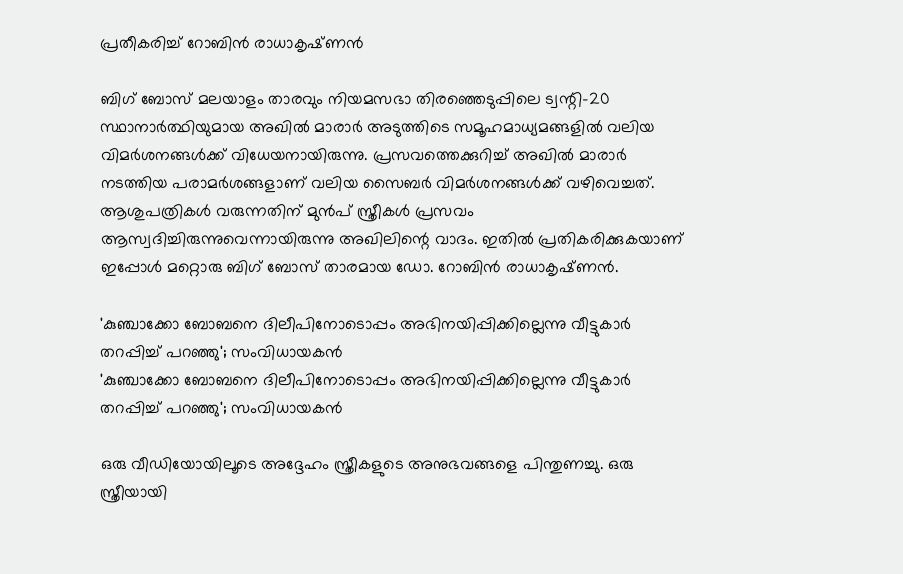പ്രതീകരിച്ച് റോബിൻ രാധാകൃഷ്‌ണൻ

ബിഗ് ബോസ് മലയാളം താരവും നിയമസഭാ തിരഞ്ഞെടുപ്പിലെ ട്വന്റി-20 സ്ഥാനാർത്ഥിയുമായ അഖിൽ മാരാർ അടുത്തിടെ സമൂഹമാധ്യമങ്ങളിൽ വലിയ വിമർശനങ്ങൾക്ക് വിധേയനായിരുന്നു. പ്രസവത്തെക്കുറിച്ച് അഖിൽ മാരാർ നടത്തിയ പരാമർശങ്ങളാണ് വലിയ സൈബർ വിമർശനങ്ങൾക്ക് വഴിവെച്ചത്. ആശുപത്രികൾ വരുന്നതിന് മുൻപ് സ്ത്രീകൾ പ്രസവം ആസ്വദിച്ചിരുന്നുവെന്നായിരുന്നു അഖിലിന്റെ വാദം. ഇതിൽ പ്രതികരിക്കുകയാണ് ഇപ്പോൾ മറ്റൊരു ബിഗ് ബോസ് താരമായ ഡോ. റോബിൻ രാധാകൃഷ്‌ണൻ.

'കുഞ്ചാക്കോ ബോബനെ ദിലീപിനോടൊപ്പം അഭിനയിപ്പിക്കില്ലെന്നു വീട്ടുകാർ തറപ്പിച്ച് പറഞ്ഞു'; സംവിധായകൻ
'കുഞ്ചാക്കോ ബോബനെ ദിലീപിനോടൊപ്പം അഭിനയിപ്പിക്കില്ലെന്നു വീട്ടുകാർ തറപ്പിച്ച് പറഞ്ഞു'; സംവിധായകൻ

ഒരു വീഡിയോയിലൂടെ അദ്ദേഹം സ്ത്രീകളുടെ അനുഭവങ്ങളെ പിന്തുണച്ചു. ഒരു സ്ത്രീയായി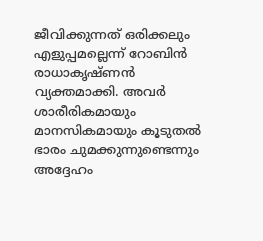ജീവിക്കുന്നത് ഒരിക്കലും എളുപ്പമല്ലെന്ന് റോബിൻ രാധാകൃഷ്‌ണൻ വ്യക്തമാക്കി. അവർ ശാരീരികമായും മാനസികമായും കൂടുതൽ ഭാരം ചുമക്കുന്നുണ്ടെന്നും അദ്ദേഹം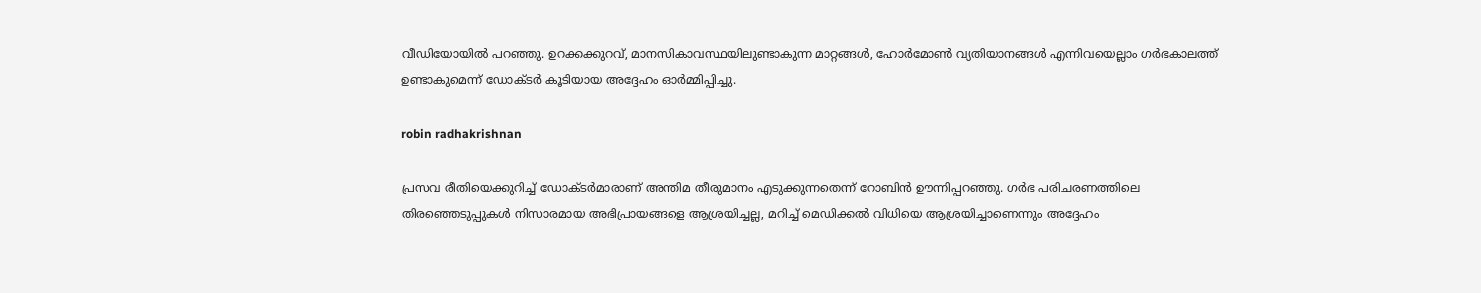വീഡിയോയിൽ പറഞ്ഞു. ഉറക്കക്കുറവ്, മാനസികാവസ്ഥയിലുണ്ടാകുന്ന മാറ്റങ്ങൾ, ഹോർമോൺ വ്യതിയാനങ്ങൾ എന്നിവയെല്ലാം ഗർഭകാലത്ത് ഉണ്ടാകുമെന്ന് ഡോക്‌ടർ കൂടിയായ അദ്ദേഹം ഓർമ്മിപ്പിച്ചു.

robin radhakrishnan

പ്രസവ രീതിയെക്കുറിച്ച് ഡോക്‌ടർമാരാണ് അന്തിമ തീരുമാനം എടുക്കുന്നതെന്ന് റോബിൻ ഊന്നിപ്പറഞ്ഞു. ഗർഭ പരിചരണത്തിലെ തിരഞ്ഞെടുപ്പുകൾ നിസാരമായ അഭിപ്രായങ്ങളെ ആശ്രയിച്ചല്ല, മറിച്ച് മെഡിക്കൽ വിധിയെ ആശ്രയിച്ചാണെന്നും അദ്ദേഹം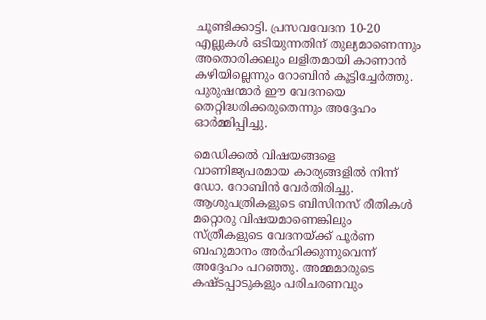ചൂണ്ടിക്കാട്ടി. പ്രസവവേദന 10-20 എല്ലുകൾ ഒടിയുന്നതിന് തുല്യമാണെന്നും അതൊരിക്കലും ലളിതമായി കാണാൻ കഴിയില്ലെന്നും റോബിൻ കൂട്ടിച്ചേർത്തു. പുരുഷന്മാർ ഈ വേദനയെ തെറ്റിദ്ധരിക്കരുതെന്നും അദ്ദേഹം ഓർമ്മിപ്പിച്ചു.

മെഡിക്കൽ വിഷയങ്ങളെ വാണിജ്യപരമായ കാര്യങ്ങളിൽ നിന്ന് ഡോ. റോബിൻ വേർതിരിച്ചു. ആശുപത്രികളുടെ ബിസിനസ് രീതികൾ മറ്റൊരു വിഷയമാണെങ്കിലും സ്ത്രീകളുടെ വേദനയ്ക്ക് പൂർണ ബഹുമാനം അർഹിക്കുന്നുവെന്ന് അദ്ദേഹം പറഞ്ഞു. അമ്മമാരുടെ കഷ്‌ടപ്പാടുകളും പരിചരണവും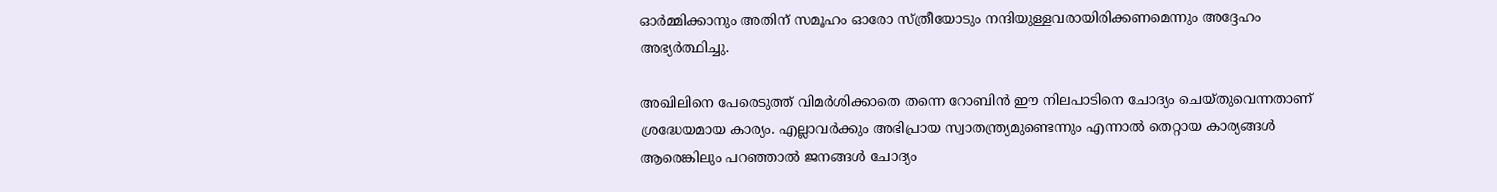ഓർമ്മിക്കാനും അതിന് സമൂഹം ഓരോ സ്ത്രീയോടും നന്ദിയുള്ളവരായിരിക്കണമെന്നും അദ്ദേഹം അഭ്യർത്ഥിച്ചു.

അഖിലിനെ പേരെടുത്ത് വിമർശിക്കാതെ തന്നെ റോബിൻ ഈ നിലപാടിനെ ചോദ്യം ചെയ്‌തുവെന്നതാണ് ശ്രദ്ധേയമായ കാര്യം. എല്ലാവർക്കും അഭിപ്രായ സ്വാതന്ത്ര്യമുണ്ടെന്നും എന്നാൽ തെറ്റായ കാര്യങ്ങൾ ആരെങ്കിലും പറഞ്ഞാൽ ജനങ്ങൾ ചോദ്യം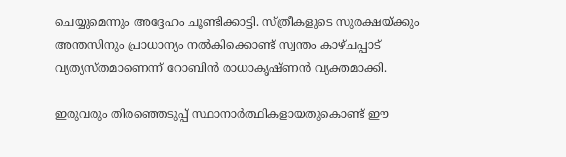ചെയ്യുമെന്നും അദ്ദേഹം ചൂണ്ടിക്കാട്ടി. സ്ത്രീകളുടെ സുരക്ഷയ്ക്കും അന്തസിനും പ്രാധാന്യം നൽകിക്കൊണ്ട് സ്വന്തം കാഴ്‌ചപ്പാട് വ്യത്യസ്‌തമാണെന്ന് റോബിൻ രാധാകൃഷ്‌ണൻ വ്യക്തമാക്കി.

ഇരുവരും തിരഞ്ഞെടുപ്പ് സ്ഥാനാർത്ഥികളായതുകൊണ്ട് ഈ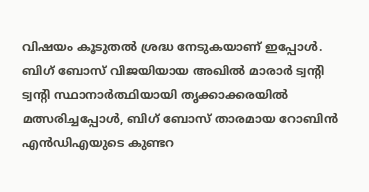വിഷയം കൂടുതൽ ശ്രദ്ധ നേടുകയാണ് ഇപ്പോൾ. ബിഗ് ബോസ് വിജയിയായ അഖിൽ മാരാർ ട്വന്റി ട്വന്റി സ്ഥാനാർത്ഥിയായി തൃക്കാക്കരയിൽ മത്സരിച്ചപ്പോൾ, ബിഗ് ബോസ് താരമായ റോബിൻ എൻഡിഎയുടെ കുണ്ടറ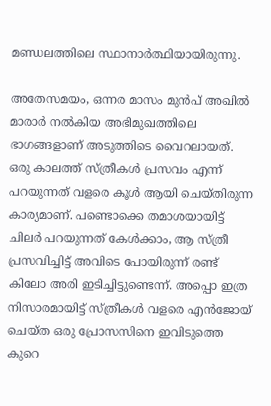മണ്ഡലത്തിലെ സ്ഥാനാർത്ഥിയായിരുന്നു.

അതേസമയം, ഒന്നര മാസം മുൻപ് അഖിൽ മാരാർ നൽകിയ അഭിമുഖത്തിലെ ഭാഗങ്ങളാണ് അടുത്തിടെ വൈറലായത്. ഒരു കാലത്ത് സ്ത്രീകൾ പ്രസവം എന്ന് പറയുന്നത് വളരെ കൂൾ ആയി ചെയ്‌തിരുന്ന കാര്യമാണ്. പണ്ടൊക്കെ തമാശയായിട്ട് ചിലർ പറയുന്നത് കേൾക്കാം, ആ സ്ത്രീ പ്രസവിച്ചിട്ട് അവിടെ പോയിരുന്ന് രണ്ട് കിലോ അരി ഇടിച്ചിട്ടുണ്ടെന്ന്. അപ്പൊ ഇത്ര നിസാരമായിട്ട് സ്ത്രീകൾ വളരെ എൻജോയ് ചെയ്‌ത ഒരു പ്രോസസിനെ ഇവിടുത്തെ കുറെ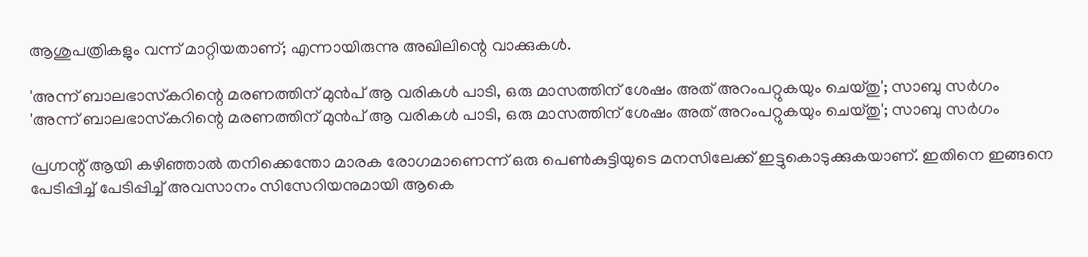ആശുപത്രികളും വന്ന് മാറ്റിയതാണ്; എന്നായിരുന്നു അഖിലിന്റെ വാക്കുകൾ.

'അന്ന് ബാലഭാസ്‌കറിന്റെ മരണത്തിന് മുൻപ് ആ വരികൾ പാടി, ഒരു മാസത്തിന് ശേഷം അത് അറംപറ്റുകയും ചെയ്‌തു'; സാബു സർഗം
'അന്ന് ബാലഭാസ്‌കറിന്റെ മരണത്തിന് മുൻപ് ആ വരികൾ പാടി, ഒരു മാസത്തിന് ശേഷം അത് അറംപറ്റുകയും ചെയ്‌തു'; സാബു സർഗം

പ്രഗ്നന്റ് ആയി കഴിഞ്ഞാൽ തനിക്കെന്തോ മാരക രോഗമാണെന്ന് ഒരു പെൺകുട്ടിയുടെ മനസിലേക്ക് ഇട്ടുകൊടുക്കുകയാണ്. ഇതിനെ ഇങ്ങനെ പേടിപ്പിച്ച് പേടിപ്പിച്ച് അവസാനം സിസേറിയനുമായി ആകെ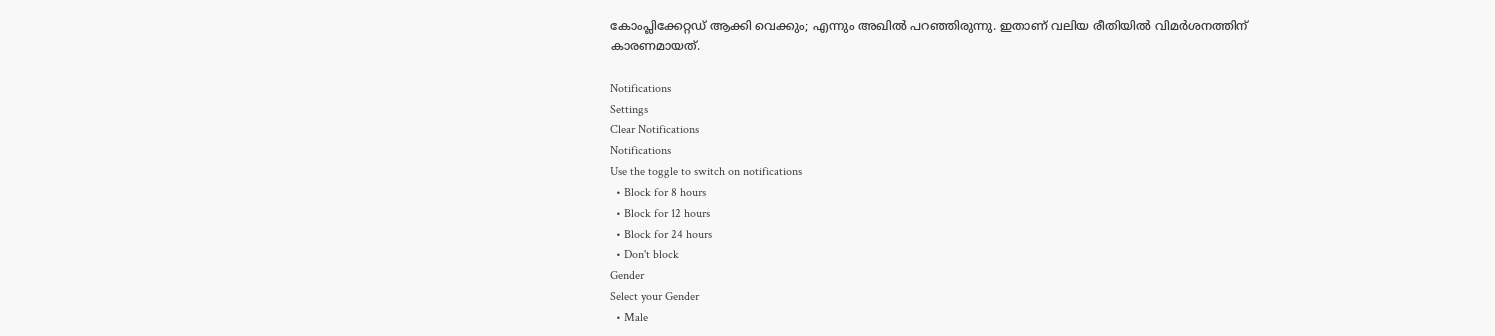കോംപ്ലിക്കേറ്റഡ് ആക്കി വെക്കും; എന്നും അഖിൽ പറഞ്ഞിരുന്നു. ഇതാണ് വലിയ രീതിയിൽ വിമർശനത്തിന് കാരണമായത്.

Notifications
Settings
Clear Notifications
Notifications
Use the toggle to switch on notifications
  • Block for 8 hours
  • Block for 12 hours
  • Block for 24 hours
  • Don't block
Gender
Select your Gender
  • Male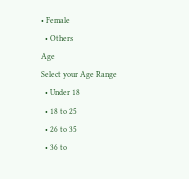• Female
  • Others
Age
Select your Age Range
  • Under 18
  • 18 to 25
  • 26 to 35
  • 36 to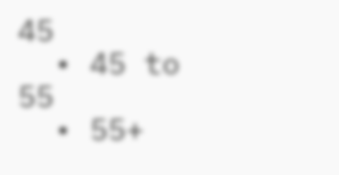45
  • 45 to 55
  • 55+